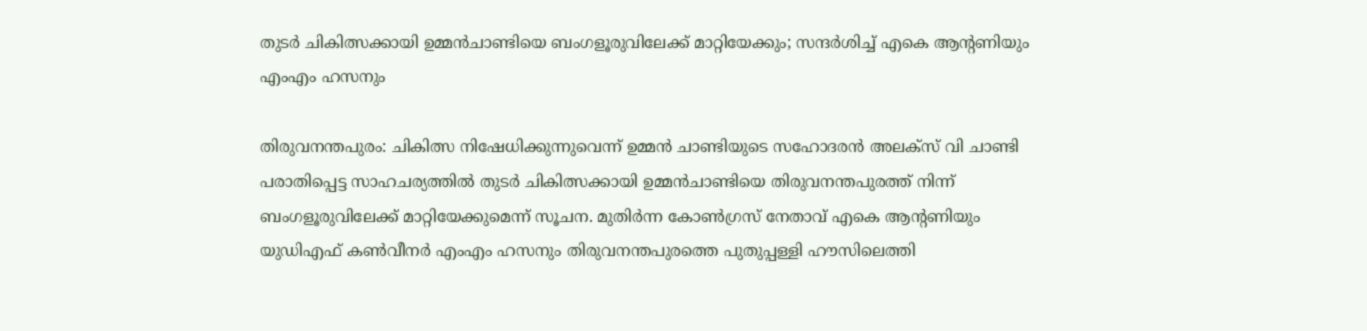തുടര്‍ ചികിത്സക്കായി ഉമ്മന്‍ചാണ്ടിയെ ബംഗളൂരുവിലേക്ക് മാറ്റിയേക്കും; സന്ദര്‍ശിച്ച് എകെ ആന്റണിയും എംഎം ഹസനും

തിരുവനന്തപുരം: ചികിത്സ നിഷേധിക്കുന്നുവെന്ന് ഉമ്മന്‍ ചാണ്ടിയുടെ സഹോദരന്‍ അലക്‌സ് വി ചാണ്ടി പരാതിപ്പെട്ട സാഹചര്യത്തില്‍ തുടര്‍ ചികിത്സക്കായി ഉമ്മന്‍ചാണ്ടിയെ തിരുവനന്തപുരത്ത് നിന്ന് ബംഗളൂരുവിലേക്ക് മാറ്റിയേക്കുമെന്ന് സൂചന. മുതിര്‍ന്ന കോണ്‍ഗ്രസ് നേതാവ് എകെ ആന്റണിയും യുഡിഎഫ് കണ്‍വീനര്‍ എംഎം ഹസനും തിരുവനന്തപുരത്തെ പുതുപ്പള്ളി ഹൗസിലെത്തി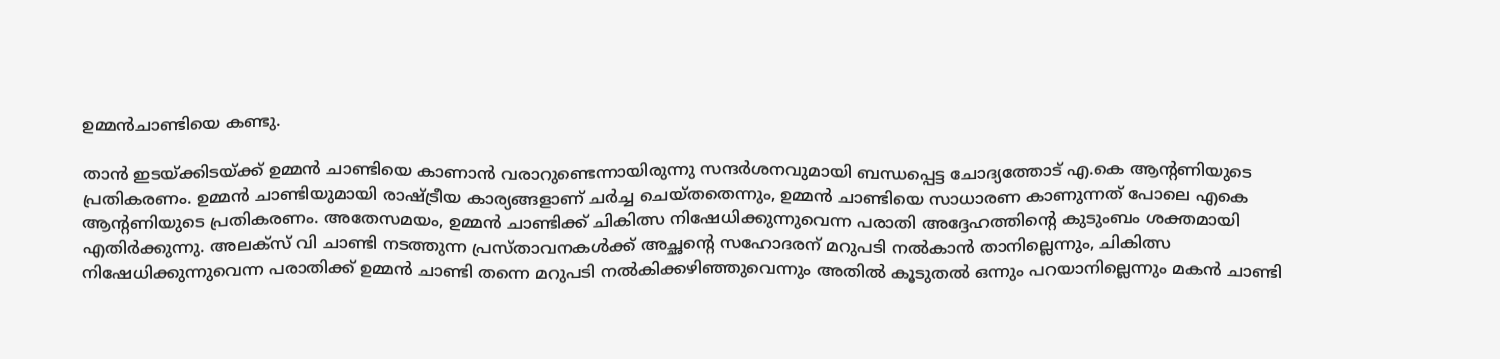ഉമ്മന്‍ചാണ്ടിയെ കണ്ടു.

താന്‍ ഇടയ്ക്കിടയ്ക്ക് ഉമ്മന്‍ ചാണ്ടിയെ കാണാന്‍ വരാറുണ്ടെന്നായിരുന്നു സന്ദര്‍ശനവുമായി ബന്ധപ്പെട്ട ചോദ്യത്തോട് എ.കെ ആന്റണിയുടെ പ്രതികരണം. ഉമ്മന്‍ ചാണ്ടിയുമായി രാഷ്ട്രീയ കാര്യങ്ങളാണ് ചര്‍ച്ച ചെയ്തതെന്നും, ഉമ്മന്‍ ചാണ്ടിയെ സാധാരണ കാണുന്നത് പോലെ എകെ ആന്റണിയുടെ പ്രതികരണം. അതേസമയം, ഉമ്മന്‍ ചാണ്ടിക്ക് ചികിത്സ നിഷേധിക്കുന്നുവെന്ന പരാതി അദ്ദേഹത്തിന്റെ കുടുംബം ശക്തമായി എതിര്‍ക്കുന്നു. അലക്‌സ് വി ചാണ്ടി നടത്തുന്ന പ്രസ്താവനകള്‍ക്ക് അച്ഛന്റെ സഹോദരന് മറുപടി നല്‍കാന്‍ താനില്ലെന്നും, ചികിത്സ നിഷേധിക്കുന്നുവെന്ന പരാതിക്ക് ഉമ്മന്‍ ചാണ്ടി തന്നെ മറുപടി നല്‍കിക്കഴിഞ്ഞുവെന്നും അതില്‍ കൂടുതല്‍ ഒന്നും പറയാനില്ലെന്നും മകന്‍ ചാണ്ടി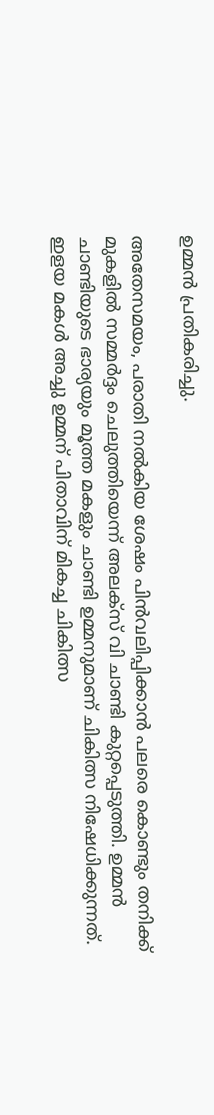ഉമ്മന്‍ പ്രതികരിച്ചു.

അതേസമയം, പരാതി നല്‍കിയ ശേഷം പിന്‍വലിപ്പിക്കാന്‍ പലരെ കൊണ്ടും തനിക്ക് മുകളില്‍ സമ്മര്‍ദ്ദം ചെലുത്തിയെന്ന് അലക്‌സ് വി ചാണ്ടി കുറ്റപ്പെടുത്തി. ഉമ്മന്‍ ചാണ്ടിയുടെ ഭാര്യയും മൂത്ത മകളും ചാണ്ടി ഉമ്മനുമാണ് ചികിത്സ നിഷേധിക്കുന്നത്. ഇളയ മകള്‍ അച്ചു ഉമ്മന് പിതാവിന് മികച്ച ചികിത്സ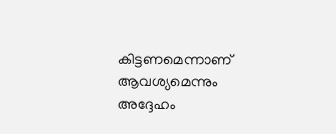കിട്ടണമെന്നാണ് ആവശ്യമെന്നും അദ്ദേഹം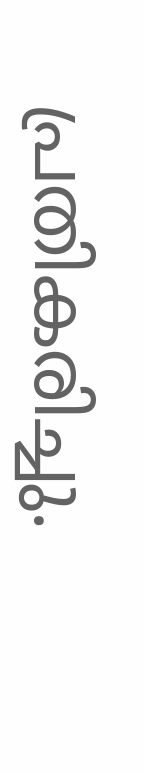പ്രതികരിച്ചു.